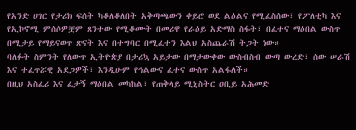የአንድ ሀገር የታሪክ ፍሰት ካቆለቆለበት አቅጣጫውን ቀይሮ ወደ ልዕልና የሚፈስሰው፣ የፖለቲካ እና የኢኮኖሚ ምሰሶዎቿም ጸንተው የሚቆሙት በመሪዋ የራዕይ አድማስ ስፋት፣ በፈተና ማዕበል ውስጥ በሚታይ የማይናወጥ ጽናት እና በተግባር በሚፈተን እልህ አስጨራሽ ትጋት ነው።
ባለፉት ስምንት የለውጥ ኢትዮጵያ በታሪኳ አይታው በማታውቀው ውስብስብ ውጣ ውረድ፣ ሰው ሠራሽ እና ተፈጥሯዊ አደጋዎች፣ እንዲሁም የኅልውና ፈተና ውስጥ አልፋለች።
በዚህ አስፈሪ እና ፈታኝ ማዕበል መካከል፣ የጠቅላይ ሚኒስትር ዐቢይ አሕመድ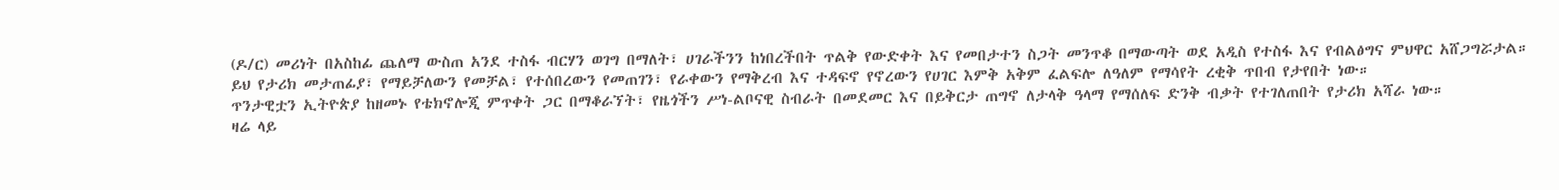(ዶ/ር) መሪነት በአስከፊ ጨለማ ውስጠ አንደ ተስፋ ብርሃን ወገግ በማለት፣ ሀገራችንን ከነበረችበት ጥልቅ የውድቀት እና የመበታተን ስጋት መንጥቆ በማውጣት ወደ አዲስ የተስፋ እና የብልፅግና ምህዋር አሸጋግሯታል።
ይህ የታሪክ መታጠፊያ፣ የማይቻለውን የመቻል፣ የተሰበረውን የመጠገን፣ የራቀውን የማቅረብ እና ተዳፍኖ የኖረውን የሀገር እምቅ አቅም ፈልፍሎ ለዓለም የማሳየት ረቂቅ ጥበብ የታየበት ነው።
ጥንታዊቷን ኢትዮጵያ ከዘመኑ የቴክኖሎጂ ምጥቀት ጋር በማቆራኘት፣ የዜጎችን ሥነ-ልቦናዊ ስብራት በመደመር እና በይቅርታ ጠግኖ ለታላቅ ዓላማ የማሰለፍ ድንቅ ብቃት የተገለጠበት የታሪክ አሻራ ነው።
ዛሬ ላይ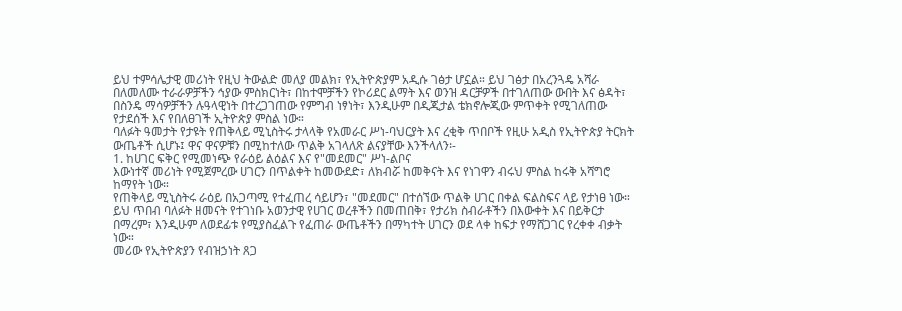ይህ ተምሳሌታዊ መሪነት የዚህ ትውልድ መለያ መልክ፣ የኢትዮጵያም አዲሱ ገፅታ ሆኗል። ይህ ገፅታ በአረንጓዴ አሻራ በለመለሙ ተራራዎቻችን ኅያው ምስክርነት፣ በከተሞቻችን የኮሪደር ልማት እና ወንዝ ዳርቻዎች በተገለጠው ውበት እና ፅዳት፣ በስንዴ ማሳዎቻችን ሉዓላዊነት በተረጋገጠው የምግብ ነፃነት፣ እንዲሁም በዲጂታል ቴክኖሎጂው ምጥቀት የሚገለጠው የታደሰች እና የበለፀገች ኢትዮጵያ ምስል ነው።
ባለፉት ዓመታት የታዩት የጠቅላይ ሚኒስትሩ ታላላቅ የአመራር ሥነ-ባህርያት እና ረቂቅ ጥበቦች የዚሁ አዲስ የኢትዮጵያ ትርክት ውጤቶች ሲሆኑ፤ ዋና ዋናዎቹን በሚከተለው ጥልቅ አገላለጽ ልናያቸው እንችላለን፡-
1. ከሀገር ፍቅር የሚመነጭ የራዕይ ልዕልና እና የ"መደመር" ሥነ-ልቦና
እውነተኛ መሪነት የሚጀምረው ሀገርን በጥልቀት ከመውደድ፣ ለክብሯ ከመቅናት እና የነገዋን ብሩህ ምስል ከሩቅ አሻግሮ ከማየት ነው።
የጠቅላይ ሚኒስትሩ ራዕይ በአጋጣሚ የተፈጠረ ሳይሆን፣ "መደመር" በተሰኘው ጥልቅ ሀገር በቀል ፍልስፍና ላይ የታነፀ ነው። ይህ ጥበብ ባለፉት ዘመናት የተገነቡ አወንታዊ የሀገር ወረቶችን በመጠበቅ፣ የታሪክ ስብራቶችን በእውቀት እና በይቅርታ በማረም፣ እንዲሁም ለወደፊቱ የሚያስፈልጉ የፈጠራ ውጤቶችን በማካተት ሀገርን ወደ ላቀ ከፍታ የማሸጋገር የረቀቀ ብቃት ነው።
መሪው የኢትዮጵያን የብዝኃነት ጸጋ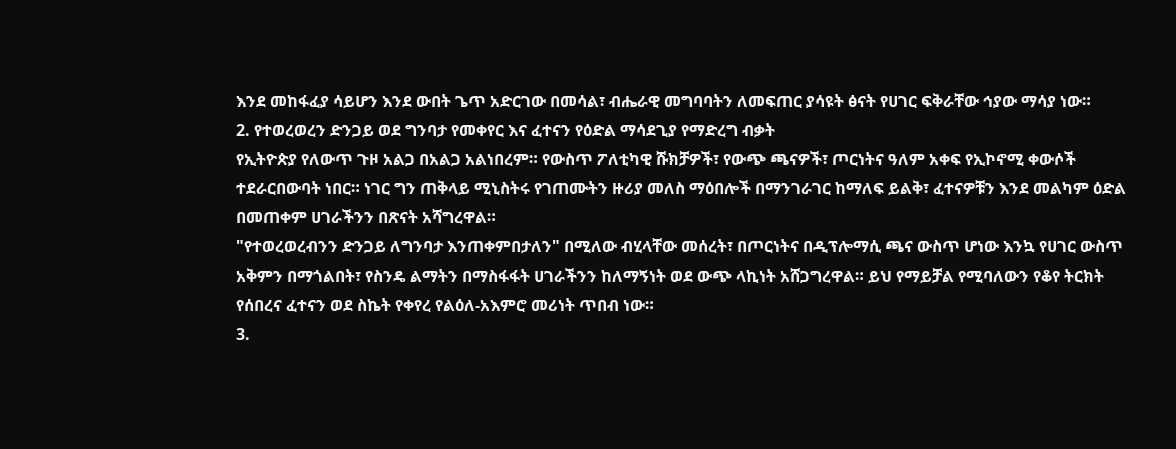እንደ መከፋፈያ ሳይሆን እንደ ውበት ጌጥ አድርገው በመሳል፣ ብሔራዊ መግባባትን ለመፍጠር ያሳዩት ፅናት የሀገር ፍቅራቸው ኅያው ማሳያ ነው።
2. የተወረወረን ድንጋይ ወደ ግንባታ የመቀየር እና ፈተናን የዕድል ማሳደጊያ የማድረግ ብቃት
የኢትዮጵያ የለውጥ ጉዞ አልጋ በአልጋ አልነበረም። የውስጥ ፖለቲካዊ ሹክቻዎች፣ የውጭ ጫናዎች፣ ጦርነትና ዓለም አቀፍ የኢኮኖሚ ቀውሶች ተደራርበውባት ነበር። ነገር ግን ጠቅላይ ሚኒስትሩ የገጠሙትን ዙሪያ መለስ ማዕበሎች በማንገራገር ከማለፍ ይልቅ፣ ፈተናዎቹን እንደ መልካም ዕድል በመጠቀም ሀገራችንን በጽናት አሻግረዋል።
"የተወረወረብንን ድንጋይ ለግንባታ እንጠቀምበታለን" በሚለው ብሂላቸው መሰረት፣ በጦርነትና በዲፕሎማሲ ጫና ውስጥ ሆነው እንኳ የሀገር ውስጥ አቅምን በማጎልበት፣ የስንዴ ልማትን በማስፋፋት ሀገራችንን ከለማኝነት ወደ ውጭ ላኪነት አሸጋግረዋል። ይህ የማይቻል የሚባለውን የቆየ ትርክት የሰበረና ፈተናን ወደ ስኬት የቀየረ የልዕለ-አእምሮ መሪነት ጥበብ ነው።
3.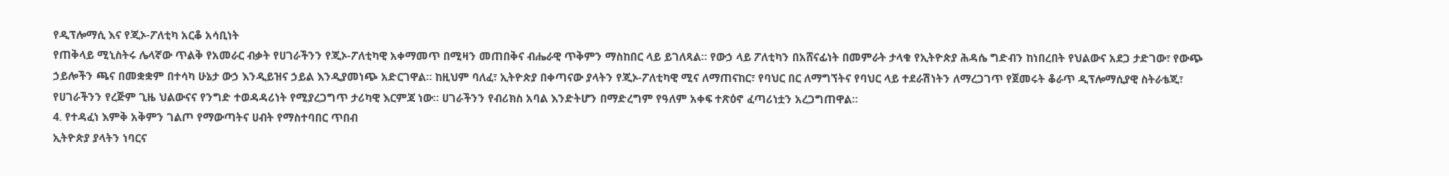የዲፕሎማሲ እና የጂኦ-ፖለቲካ አርቆ አሳቢነት
የጠቅላይ ሚኒስትሩ ሌላኛው ጥልቅ የአመራር ብቃት የሀገራችንን የጂኦ-ፖለቲካዊ አቀማመጥ በሚዛን መጠበቅና ብሔራዊ ጥቅምን ማስከበር ላይ ይገለጻል። የውኃ ላይ ፖለቲካን በአሸናፊነት በመምራት ታላቁ የኢትዮጵያ ሕዳሴ ግድብን ከነበረበት የህልውና አደጋ ታድገው፣ የውጭ ኃይሎችን ጫና በመቋቋም በተሳካ ሁኔታ ውኃ እንዲይዝና ኃይል እንዲያመነጭ አድርገዋል። ከዚህም ባለፈ፣ ኢትዮጵያ በቀጣናው ያላትን የጂኦ-ፖለቲካዊ ሚና ለማጠናከር፣ የባህር በር ለማግኘትና የባህር ላይ ተደራሽነትን ለማረጋገጥ የጀመሩት ቆራጥ ዲፕሎማሲያዊ ስትራቴጂ፣ የሀገራችንን የረጅም ጊዜ ህልውናና የንግድ ተወዳዳሪነት የሚያረጋግጥ ታሪካዊ እርምጃ ነው። ሀገራችንን የብሪክስ አባል እንድትሆን በማድረግም የዓለም አቀፍ ተጽዕኖ ፈጣሪነቷን አረጋግጠዋል።
4. የተዳፈነ እምቅ አቅምን ገልጦ የማውጣትና ሀብት የማስተባበር ጥበብ
ኢትዮጵያ ያላትን ነባርና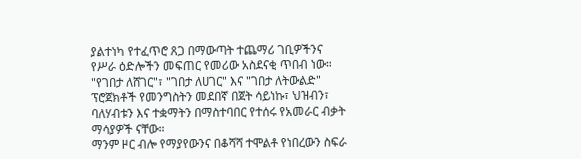ያልተነካ የተፈጥሮ ጸጋ በማውጣት ተጨማሪ ገቢዎችንና የሥራ ዕድሎችን መፍጠር የመሪው አስደናቂ ጥበብ ነው።
"የገበታ ለሸገር"፣ "ገበታ ለሀገር" እና "ገበታ ለትውልድ" ፕሮጀክቶች የመንግስትን መደበኛ በጀት ሳይነኩ፣ ህዝብን፣ ባለሃብቱን እና ተቋማትን በማስተባበር የተሰሩ የአመራር ብቃት ማሳያዎች ናቸው።
ማንም ዞር ብሎ የማያየውንና በቆሻሻ ተሞልቶ የነበረውን ስፍራ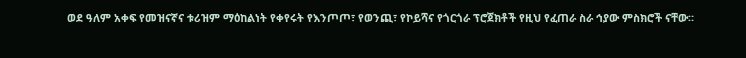ወደ ዓለም አቀፍ የመዝናኛና ቱሪዝም ማዕከልነት የቀየሩት የእንጦጦ፣ የወንጪ፣ የኮይሻና የጎርጎራ ፕሮጀክቶች የዚህ የፈጠራ ስራ ኅያው ምስክሮች ናቸው።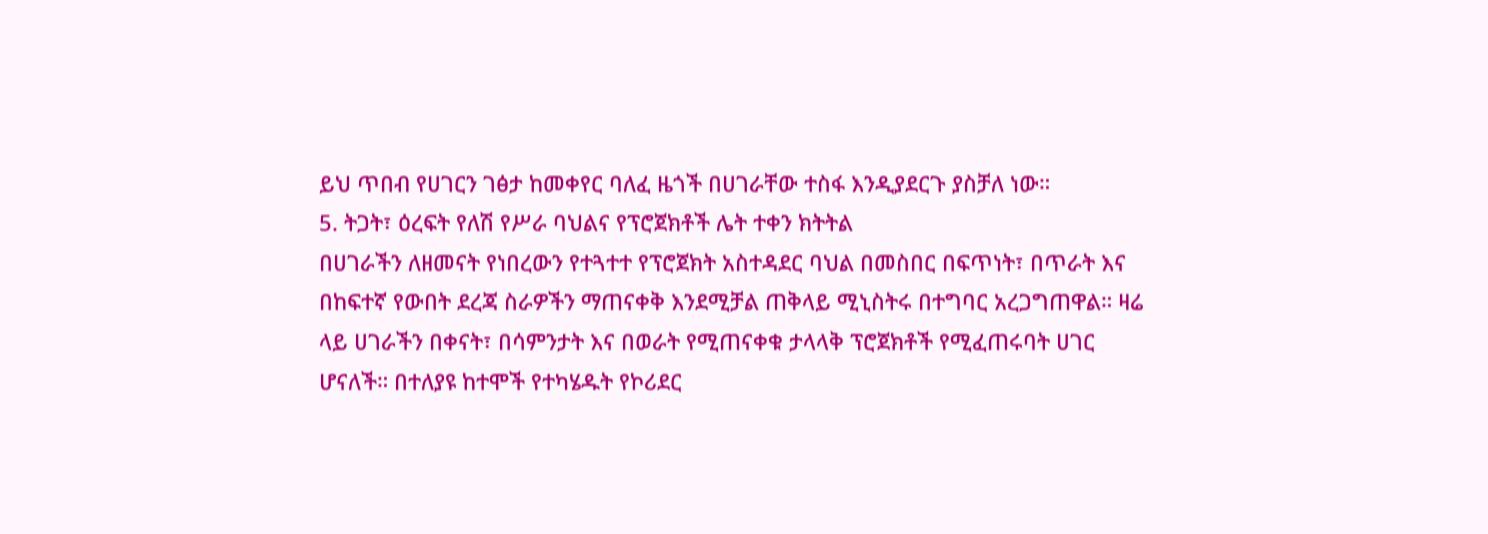ይህ ጥበብ የሀገርን ገፅታ ከመቀየር ባለፈ ዜጎች በሀገራቸው ተስፋ እንዲያደርጉ ያስቻለ ነው።
5. ትጋት፣ ዕረፍት የለሽ የሥራ ባህልና የፕሮጀክቶች ሌት ተቀን ክትትል
በሀገራችን ለዘመናት የነበረውን የተጓተተ የፕሮጀክት አስተዳደር ባህል በመስበር በፍጥነት፣ በጥራት እና በከፍተኛ የውበት ደረጃ ስራዎችን ማጠናቀቅ እንደሚቻል ጠቅላይ ሚኒስትሩ በተግባር አረጋግጠዋል። ዛሬ ላይ ሀገራችን በቀናት፣ በሳምንታት እና በወራት የሚጠናቀቁ ታላላቅ ፕሮጀክቶች የሚፈጠሩባት ሀገር ሆናለች። በተለያዩ ከተሞች የተካሄዱት የኮሪደር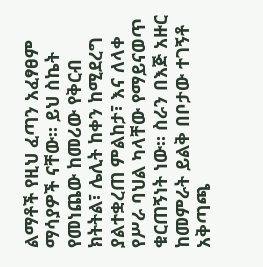ልማቶች የዚህ ፈጣን አፈፃፀም ማሳያዎች ናቸው። ይህ ስኬት የመነጨው ከመሪው የቅርብ ክትትል፣ ሌሊት ከቀን ከሚደረግ ያልተቋረጠ ምልከታ፣ እና ለላቀ የሥራ ባህል ካላቸው የማይናወጥ ቁርጠኝነት ነው። ስራን በእጅ አዙር ከመምራት ይልቅ በቦታው ተገኝቶ አቅጣጫ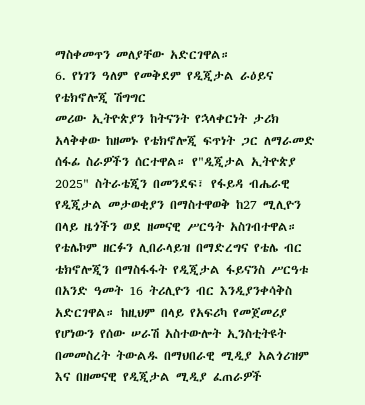ማስቀመጥን መለያቸው አድርገዋል።
6. የነገን ዓለም የመቅደም የዲጂታል ራዕይና የቴክኖሎጂ ሽግግር
መሪው ኢትዮጵያን ከትናንት የኋላቀርነት ታሪክ አላቅቀው ከዘመኑ የቴክኖሎጂ ፍጥነት ጋር ለማራመድ ሰፋፊ ስራዎችን ሰርተዋል። የ"ዲጂታል ኢትዮጵያ 2025" ስትራቴጂን በመንደፍ፣ የፋይዳ ብሔራዊ የዲጂታል መታወቂያን በማስተዋወቅ ከ27 ሚሊዮን በላይ ዜጎችን ወደ ዘመናዊ ሥርዓት አስገብተዋል። የቴሌኮም ዘርፉን ሊበራላይዝ በማድረግና የቴሌ ብር ቴክኖሎጂን በማስፋፋት የዲጂታል ፋይናንስ ሥርዓቱ በአንድ ዓመት 16 ትሪሊዮን ብር እንዲያንቀሳቅስ አድርገዋል። ከዚህም በላይ የአፍሪካ የመጀመሪያ የሆነውን የሰው ሠራሽ አስተውሎት ኢንስቲትዩት በመመስረት ትውልዱ በማህበራዊ ሚዲያ አልጎሪዝም እና በዘመናዊ የዲጂታል ሚዲያ ፈጠራዎች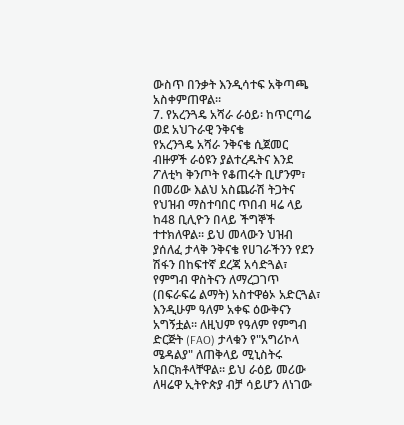ውስጥ በንቃት እንዲሳተፍ አቅጣጫ አስቀምጠዋል።
7. የአረንጓዴ አሻራ ራዕይ፡ ከጥርጣሬ ወደ አህጉራዊ ንቅናቄ
የአረንጓዴ አሻራ ንቅናቄ ሲጀመር ብዙዎች ራዕዩን ያልተረዱትና እንደ ፖለቲካ ቅንጦት የቆጠሩት ቢሆንም፣ በመሪው እልህ አስጨራሽ ትጋትና የህዝብ ማስተባበር ጥበብ ዛሬ ላይ ከ48 ቢሊዮን በላይ ችግኞች ተተክለዋል። ይህ መላውን ህዝብ ያሰለፈ ታላቅ ንቅናቄ የሀገራችንን የደን ሽፋን በከፍተኛ ደረጃ አሳድጓል፣ የምግብ ዋስትናን ለማረጋገጥ (በፍራፍሬ ልማት) አስተዋፅኦ አድርጓል፣ እንዲሁም ዓለም አቀፍ ዕውቅናን አግኝቷል። ለዚህም የዓለም የምግብ ድርጅት (FAO) ታላቁን የ"አግሪኮላ ሜዳልያ" ለጠቅላይ ሚኒስትሩ አበርክቶላቸዋል። ይህ ራዕይ መሪው ለዛሬዋ ኢትዮጵያ ብቻ ሳይሆን ለነገው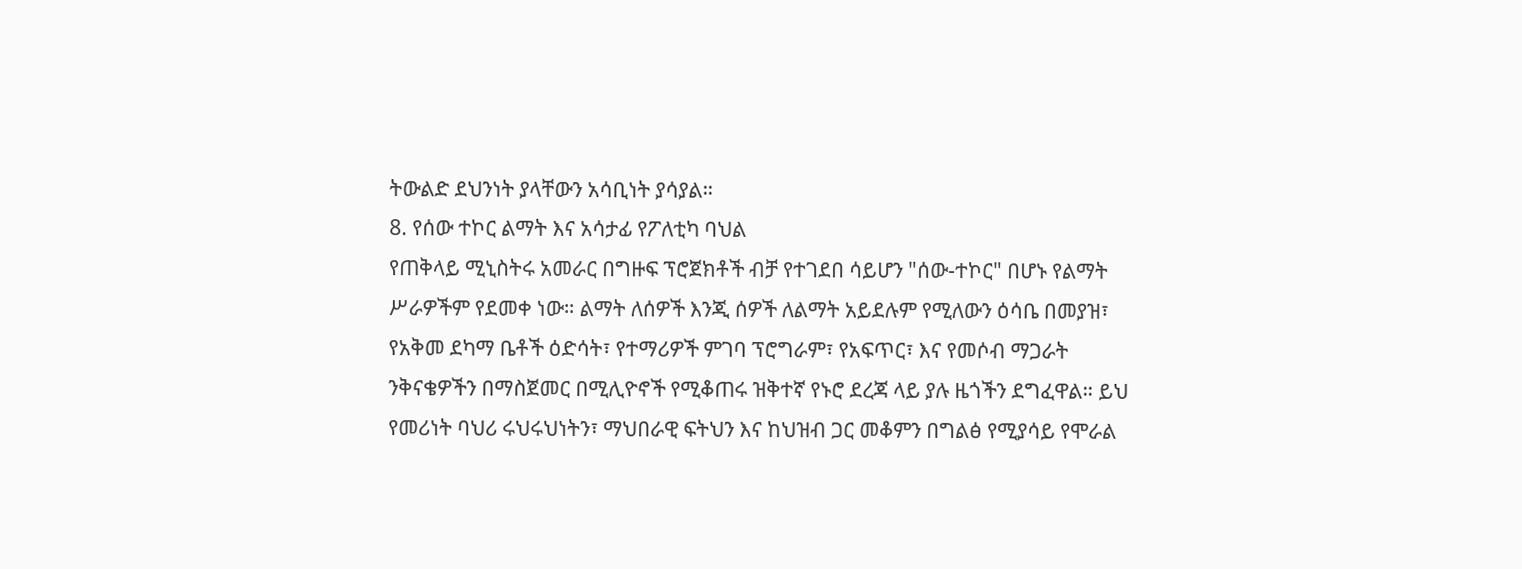ትውልድ ደህንነት ያላቸውን አሳቢነት ያሳያል።
8. የሰው ተኮር ልማት እና አሳታፊ የፖለቲካ ባህል
የጠቅላይ ሚኒስትሩ አመራር በግዙፍ ፕሮጀክቶች ብቻ የተገደበ ሳይሆን "ሰው-ተኮር" በሆኑ የልማት ሥራዎችም የደመቀ ነው። ልማት ለሰዎች እንጂ ሰዎች ለልማት አይደሉም የሚለውን ዕሳቤ በመያዝ፣ የአቅመ ደካማ ቤቶች ዕድሳት፣ የተማሪዎች ምገባ ፕሮግራም፣ የአፍጥር፣ እና የመሶብ ማጋራት ንቅናቄዎችን በማስጀመር በሚሊዮኖች የሚቆጠሩ ዝቅተኛ የኑሮ ደረጃ ላይ ያሉ ዜጎችን ደግፈዋል። ይህ የመሪነት ባህሪ ሩህሩህነትን፣ ማህበራዊ ፍትህን እና ከህዝብ ጋር መቆምን በግልፅ የሚያሳይ የሞራል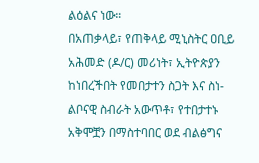ልዕልና ነው።
በአጠቃላይ፣ የጠቅላይ ሚኒስትር ዐቢይ አሕመድ (ዶ/ር) መሪነት፣ ኢትዮጵያን ከነበረችበት የመበታተን ስጋት እና ስነ-ልቦናዊ ስብራት አውጥቶ፣ የተበታተኑ አቅሞቿን በማስተባበር ወደ ብልፅግና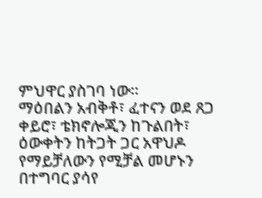ምህዋር ያስገባ ነው።
ማዕበልን አብቅቶ፣ ፈተናን ወደ ጸጋ ቀይሮ፣ ቴክኖሎጂን ከጉልበት፣ ዕውቀትን ከትጋት ጋር አዋህዶ የማይቻለውን የሚቻል መሆኑን በተግባር ያሳየ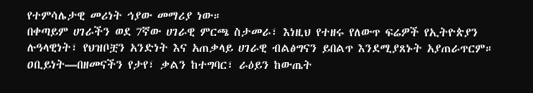የተምሳሌታዊ መሪነት ኅያው መማሪያ ነው።
በቀጣይም ሀገራችን ወደ 7ኛው ሀገራዊ ምርጫ ስታመራ፣ እነዚህ የተዘሩ የለውጥ ፍሬዎች የኢትዮጵያን ሉዓላዊነት፣ የህዝቦቿን አንድነት እና አጠቃላይ ሀገራዊ ብልፅግናን ይበልጥ እንደሚያጸኑት አያጠራጥርም። ዐቢይነት—በዘመናችን የታየ፣ ቃልን ከተግባር፣ ራዕይን ከውጤት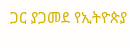ጋር ያጋመደ የኢትዮጵያ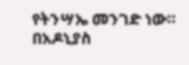የትንሣኤ መንገድ ነው።
በአዶኒያስ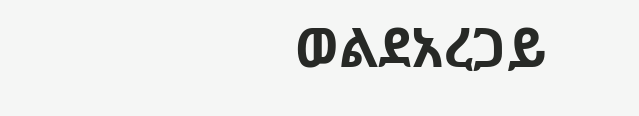ወልደአረጋይ